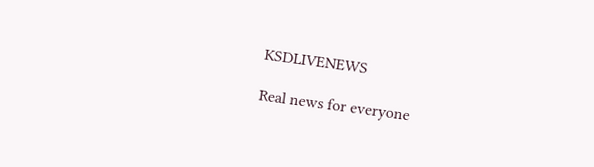KSDLIVENEWS

Real news for everyone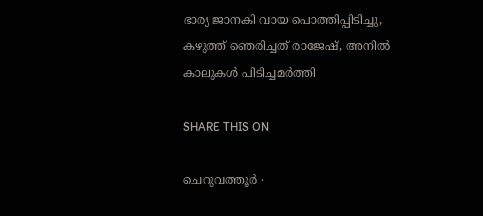ഭാര്യ ജാനകി വായ പൊത്തിപ്പിടിച്ചു, കഴുത്ത് ഞെരിച്ചത് രാജേഷ്, അനിൽ കാലുകൾ പിടിച്ചമർത്തി

SHARE THIS ON

ചെറുവത്തൂർ ∙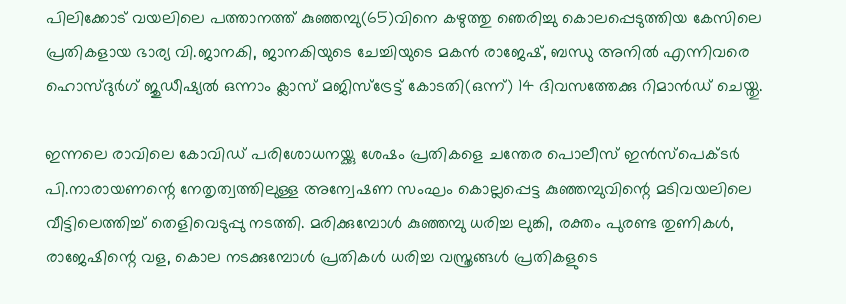പിലിക്കോട് വയലിലെ പത്താനത്ത് കുഞ്ഞമ്പു(65)വിനെ കഴുത്തു ‍‍ഞെരിച്ചു കൊലപ്പെടുത്തിയ കേസിലെ പ്രതികളായ ഭാര്യ വി.ജാനകി, ജാനകിയുടെ ചേച്ചിയുടെ മകൻ രാജേഷ്, ബന്ധു അനിൽ എന്നിവരെ ഹൊസ്ദുർഗ് ജുഡീഷ്യൽ ഒന്നാം ക്ലാസ് മജിസ്ട്രേട്ട് കോടതി(ഒന്ന്) 14 ദിവസത്തേക്കു റിമാൻഡ് ചെയ്തു.

ഇന്നലെ രാവിലെ കോവിഡ് പരിശോധനയ്ക്കു ശേഷം പ്രതികളെ ചന്തേര പൊലീസ് ഇൻസ്പെക്ടർ പി.നാരായണന്റെ നേതൃത്വത്തിലുള്ള അന്വേഷണ സംഘം കൊല്ലപ്പെട്ട കുഞ്ഞമ്പുവിന്റെ മടിവയലിലെ വീട്ടിലെത്തിച്ച് തെളിവെടുപ്പു നടത്തി. മരിക്കുമ്പോൾ കുഞ്ഞമ്പു ധരിച്ച ലുങ്കി, രക്തം പുരണ്ട തുണികൾ, രാജേഷിന്റെ വള, കൊല നടക്കുമ്പോൾ പ്രതികൾ ധരിച്ച വസ്ത്രങ്ങൾ പ്രതികളുടെ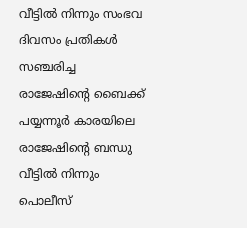വീട്ടിൽ നിന്നും സംഭവ ദിവസം പ്രതികൾ സഞ്ചരിച്ച രാജേഷിന്റെ ബൈക്ക് പയ്യന്നൂർ കാരയിലെ രാജേഷിന്റെ ബന്ധു വീട്ടിൽ നിന്നും പൊലീസ്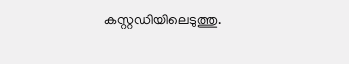കസ്റ്റഡിയിലെടുത്തു.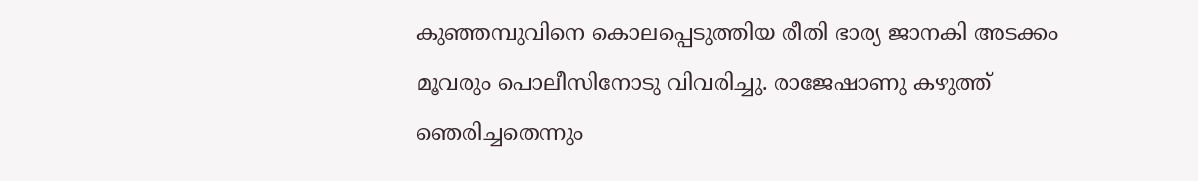കുഞ്ഞമ്പുവിനെ കൊലപ്പെടുത്തിയ രീതി ഭാര്യ ജാനകി അടക്കം മൂവരും പൊലീസിനോടു വിവരിച്ചു. രാജേഷാണു കഴുത്ത് ഞെരിച്ചതെന്നും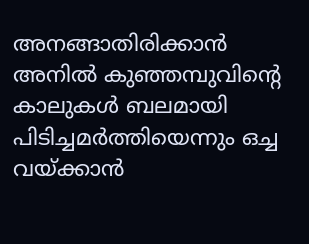അനങ്ങാതിരിക്കാൻ അനിൽ കുഞ്ഞമ്പുവിന്റെ കാലുകൾ ബലമായി പിടിച്ചമർത്തിയെന്നും ഒച്ച വയ്ക്കാൻ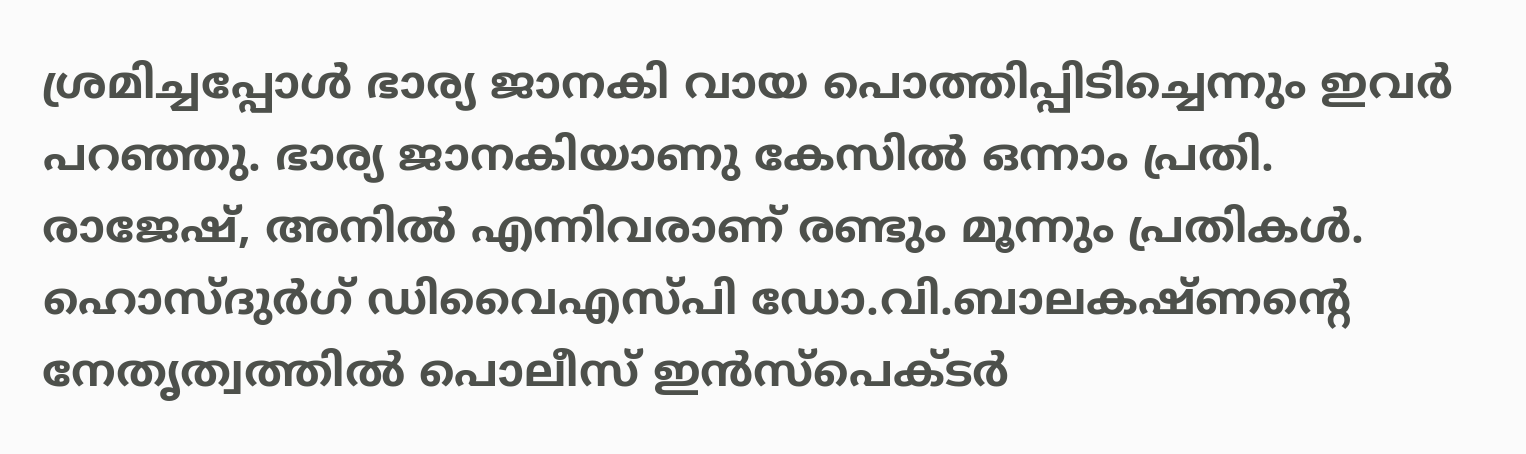ശ്രമിച്ചപ്പോൾ ഭാര്യ ജാനകി വായ പൊത്തിപ്പിടിച്ചെന്നും ഇവർ പറഞ്ഞു. ഭാര്യ ജാനകിയാണു കേസിൽ ഒന്നാം പ്രതി. രാജേഷ്, അനിൽ എന്നിവരാണ് രണ്ടും മൂന്നും പ്രതികൾ. ഹൊസ്ദുർഗ് ഡിവൈഎസ്പി ഡോ.വി.ബാലക‍ഷ്ണന്റെ നേതൃത്വത്തിൽ പൊലീസ് ഇൻസ്പെക്ടർ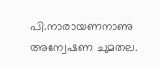പി.നാരായണനാണു അന്വേഷണ ചുമതല.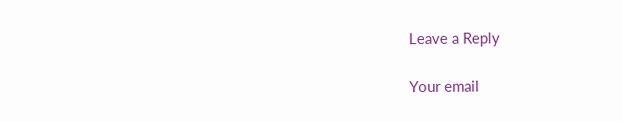Leave a Reply

Your email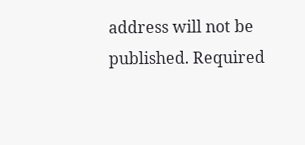address will not be published. Required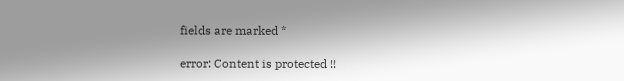fields are marked *

error: Content is protected !!